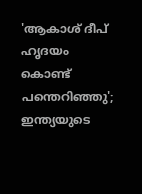'ആകാശ് ദീപ് ഹൃദയം കൊണ്ട് പന്തെറിഞ്ഞു'; ഇന്ത്യയുടെ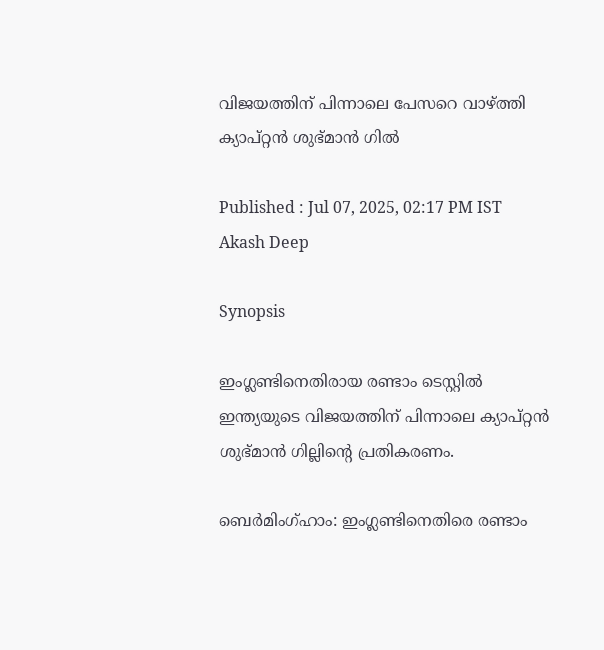വിജയത്തിന് പിന്നാലെ പേസറെ വാഴ്ത്തി ക്യാപ്റ്റന്‍ ശുഭ്മാന്‍ ഗില്‍

Published : Jul 07, 2025, 02:17 PM IST
Akash Deep

Synopsis

ഇംഗ്ലണ്ടിനെതിരായ രണ്ടാം ടെസ്റ്റിൽ ഇന്ത്യയുടെ വിജയത്തിന് പിന്നാലെ ക്യാപ്റ്റൻ ശുഭ്മാൻ ഗില്ലിന്റെ പ്രതികരണം.

ബെര്‍മിംഗ്ഹാം: ഇംഗ്ലണ്ടിനെതിരെ രണ്ടാം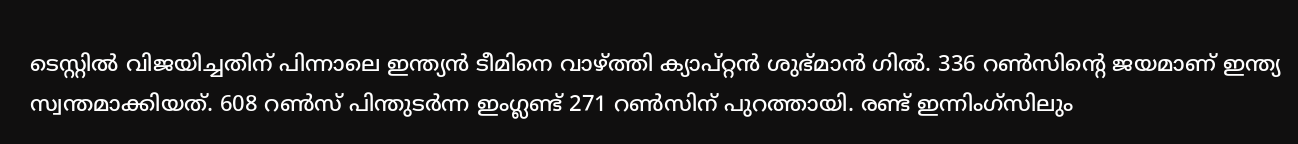ടെസ്റ്റില്‍ വിജയിച്ചതിന് പിന്നാലെ ഇന്ത്യന്‍ ടീമിനെ വാഴ്ത്തി ക്യാപ്റ്റന്‍ ശുഭ്മാന്‍ ഗില്‍. 336 റണ്‍സിന്റെ ജയമാണ് ഇന്ത്യ സ്വന്തമാക്കിയത്. 608 റണ്‍സ് പിന്തുടര്‍ന്ന ഇംഗ്ലണ്ട് 271 റണ്‍സിന് പുറത്തായി. രണ്ട് ഇന്നിംഗ്‌സിലും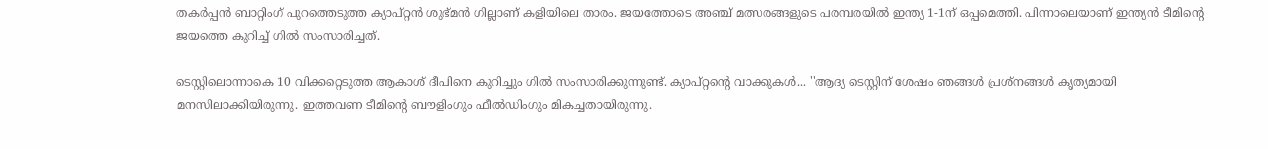തകര്‍പ്പന്‍ ബാറ്റിംഗ് പുറത്തെടുത്ത ക്യാപ്റ്റന്‍ ശുഭ്മന്‍ ഗില്ലാണ് കളിയിലെ താരം. ജയത്തോടെ അഞ്ച് മത്സരങ്ങളുടെ പരമ്പരയില്‍ ഇന്ത്യ 1-1ന് ഒപ്പമെത്തി. പിന്നാലെയാണ് ഇന്ത്യന്‍ ടീമിന്റെ ജയത്തെ കുറിച്ച് ഗില്‍ സംസാരിച്ചത്.

ടെസ്റ്റിലൊന്നാകെ 10 വിക്കറ്റെടുത്ത ആകാശ് ദീപിനെ കുറിച്ചും ഗില്‍ സംസാരിക്കുന്നുണ്ട്. ക്യാപ്റ്റന്റെ വാക്കുകള്‍... ''ആദ്യ ടെസ്റ്റിന് ശേഷം ഞങ്ങള്‍ പ്രശ്‌നങ്ങള്‍ കൃത്യമായി മനസിലാക്കിയിരുന്നു. ഇത്തവണ ടീമിന്റെ ബൗളിംഗും ഫീല്‍ഡിംഗും മികച്ചതായിരുന്നു.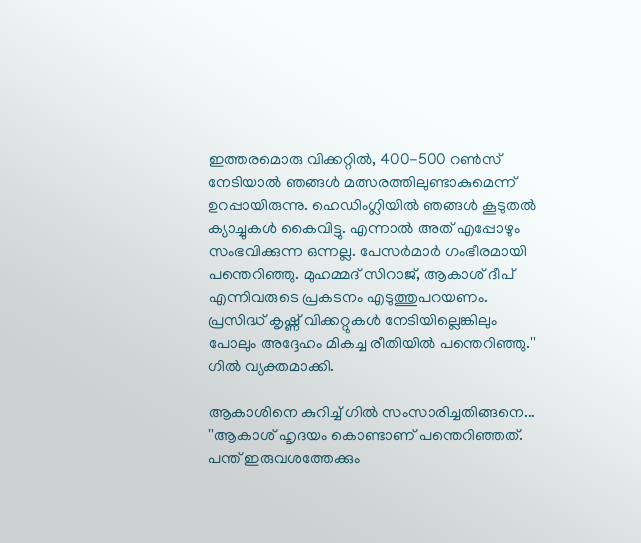ഇത്തരമൊരു വിക്കറ്റില്‍, 400-500 റണ്‍സ് നേടിയാല്‍ ഞങ്ങള്‍ മത്സരത്തിലുണ്ടാകുമെന്ന് ഉറപ്പായിരുന്നു. ഹെഡിംഗ്ലിയില്‍ ഞങ്ങള്‍ കൂടുതല്‍ ക്യാച്ചുകള്‍ കൈവിട്ടു. എന്നാല്‍ അത് എപ്പോഴും സംഭവിക്കുന്ന ഒന്നല്ല. പേസര്‍മാര്‍ ഗംഭീരമായി പന്തെറിഞ്ഞു. മുഹമ്മദ് സിറാജ്, ആകാശ് ദീപ് എന്നിവരുടെ പ്രകടനം എടുത്തുപറയണം. പ്രസിദ്ധ് കൃഷ്ണ് വിക്കറ്റുകള്‍ നേടിയില്ലെങ്കിലും പോലും അദ്ദേഹം മികച്ച രീതിയില്‍ പന്തെറിഞ്ഞു.'' ഗില്‍ വ്യക്തമാക്കി.

ആകാശിനെ കുറിച്ച് ഗില്‍ സംസാരിച്ചതിങ്ങനെ... ''ആകാശ് ഹൃദയം കൊണ്ടാണ് പന്തെറിഞ്ഞത്. പന്ത് ഇരുവശത്തേക്കും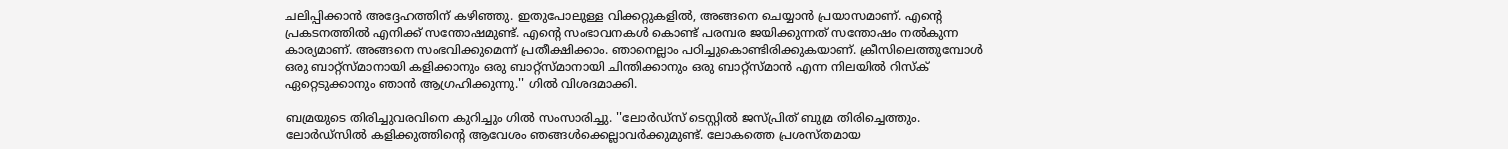ചലിപ്പിക്കാന്‍ അദ്ദേഹത്തിന് കഴിഞ്ഞു. ഇതുപോലുള്ള വിക്കറ്റുകളില്‍, അങ്ങനെ ചെയ്യാന്‍ പ്രയാസമാണ്. എന്റെ പ്രകടനത്തില്‍ എനിക്ക് സന്തോഷമുണ്ട്. എന്റെ സംഭാവനകള്‍ കൊണ്ട് പരമ്പര ജയിക്കുന്നത് സന്തോഷം നല്‍കുന്ന കാര്യമാണ്. അങ്ങനെ സംഭവിക്കുമെന്ന് പ്രതീക്ഷിക്കാം. ഞാനെല്ലാം പഠിച്ചുകൊണ്ടിരിക്കുകയാണ്. ക്രീസിലെത്തുമ്പോള്‍ ഒരു ബാറ്റ്‌സ്മാനായി കളിക്കാനും ഒരു ബാറ്റ്‌സ്മാനായി ചിന്തിക്കാനും ഒരു ബാറ്റ്‌സ്മാന്‍ എന്ന നിലയില്‍ റിസ്‌ക് ഏറ്റെടുക്കാനും ഞാന്‍ ആഗ്രഹിക്കുന്നു.'' ഗില്‍ വിശദമാക്കി.

ബമ്രയുടെ തിരിച്ചുവരവിനെ കുറിച്ചും ഗില്‍ സംസാരിച്ചു. ''ലോര്‍ഡ്‌സ് ടെസ്റ്റില്‍ ജസ്പ്രിത് ബുമ്ര തിരിച്ചെത്തും. ലോര്‍ഡ്‌സില്‍ കളിക്കുത്തിന്റെ ആവേശം ഞങ്ങള്‍ക്കെല്ലാവര്‍ക്കുമുണ്ട്. ലോകത്തെ പ്രശസ്തമായ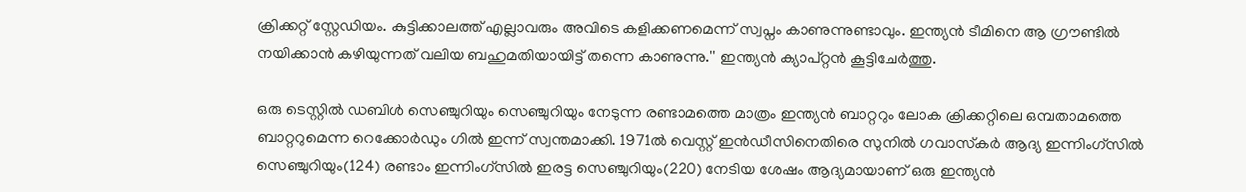ക്രിക്കറ്റ് സ്റ്റേഡിയം. കുട്ടിക്കാലത്ത് എല്ലാവരും അവിടെ കളിക്കണമെന്ന് സ്വപ്നം കാണുന്നുണ്ടാവും. ഇന്ത്യന്‍ ടീമിനെ ആ ഗ്രൗണ്ടില്‍ നയിക്കാന്‍ കഴിയുന്നത് വലിയ ബഹുമതിയായിട്ട് തന്നെ കാണുന്നു.'' ഇന്ത്യന്‍ ക്യാപ്റ്റന്‍ കൂട്ടിചേര്‍ത്തു.

ഒരു ടെസ്റ്റില്‍ ഡബിള്‍ സെഞ്ചുറിയും സെഞ്ചുറിയും നേടുന്ന രണ്ടാമത്തെ മാത്രം ഇന്ത്യന്‍ ബാറ്ററും ലോക ക്രിക്കറ്റിലെ ഒമ്പതാമത്തെ ബാറ്ററുമെന്ന റെക്കോര്‍ഡും ഗില്‍ ഇന്ന് സ്വന്തമാക്കി. 1971ല്‍ വെസ്റ്റ് ഇന്‍ഡീസിനെതിരെ സുനില്‍ ഗവാസ്‌കര്‍ ആദ്യ ഇന്നിംഗ്‌സില്‍ സെഞ്ചുറിയും(124) രണ്ടാം ഇന്നിംഗ്‌സില്‍ ഇരട്ട സെഞ്ചുറിയും(220) നേടിയ ശേഷം ആദ്യമായാണ് ഒരു ഇന്ത്യന്‍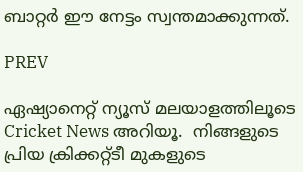ബാറ്റര്‍ ഈ നേട്ടം സ്വന്തമാക്കുന്നത്.

PREV

ഏഷ്യാനെറ്റ് ന്യൂസ് മലയാളത്തിലൂടെ  Cricket News അറിയൂ.  നിങ്ങളുടെ പ്രിയ ക്രിക്കറ്റ്ടീ മുകളുടെ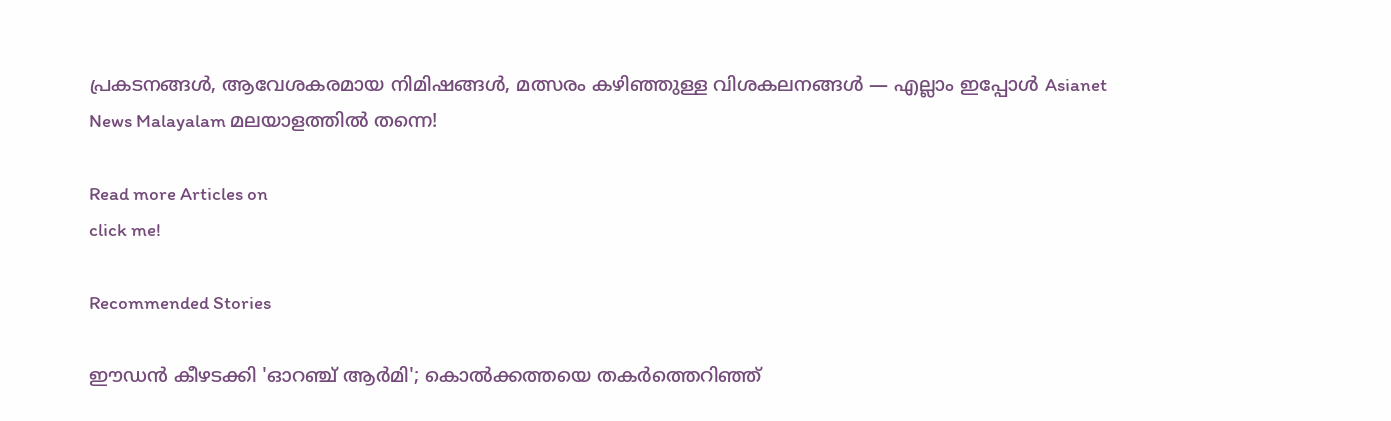പ്രകടനങ്ങൾ, ആവേശകരമായ നിമിഷങ്ങൾ, മത്സരം കഴിഞ്ഞുള്ള വിശകലനങ്ങൾ — എല്ലാം ഇപ്പോൾ Asianet News Malayalam മലയാളത്തിൽ തന്നെ!

Read more Articles on
click me!

Recommended Stories

ഈഡൻ കീഴടക്കി 'ഓറഞ്ച് ആർമി'; കൊൽക്കത്തയെ തകർത്തെറിഞ്ഞ്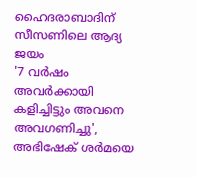ഹൈദരാബാദിന് സീസണിലെ ആദ്യ ജയം
'7 വർഷം അവര്‍ക്കായി കളിച്ചിട്ടും അവനെ അവഗണിച്ചു', അഭിഷേക് ശർമയെ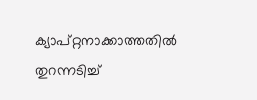ക്യാപ്റ്റനാക്കാത്തതിൽ തുറന്നടിച്ച്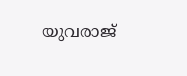യുവരാജ്